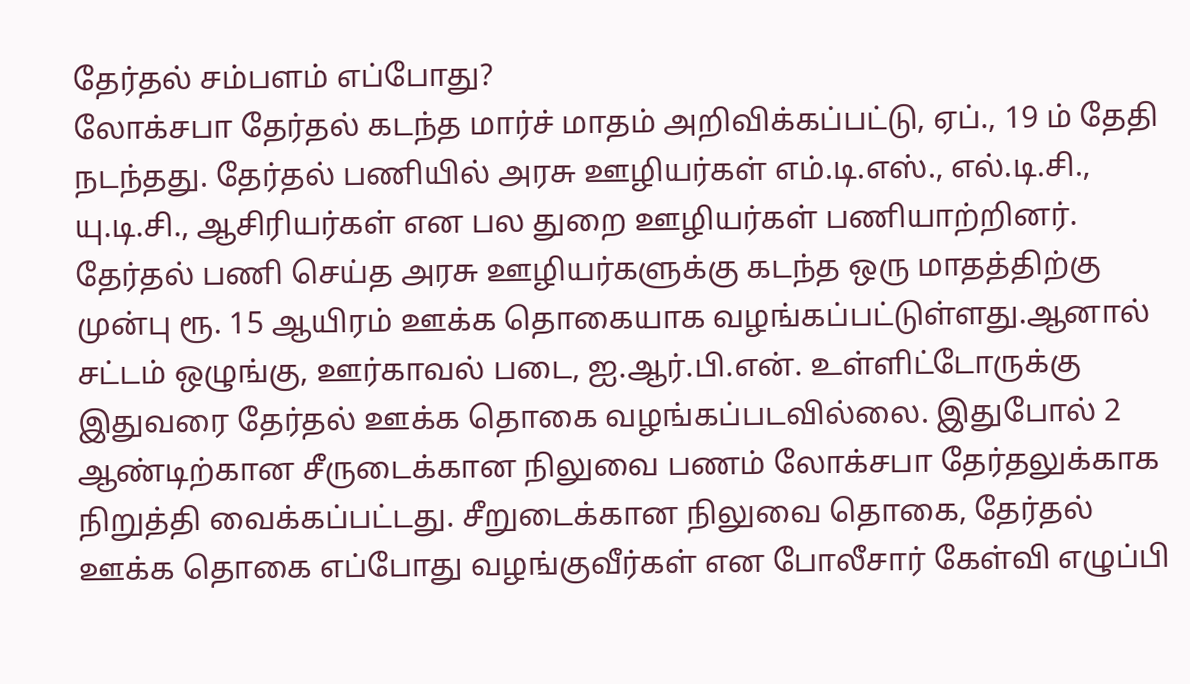தேர்தல் சம்பளம் எப்போது?
லோக்சபா தேர்தல் கடந்த மார்ச் மாதம் அறிவிக்கப்பட்டு, ஏப்., 19 ம் தேதி நடந்தது. தேர்தல் பணியில் அரசு ஊழியர்கள் எம்.டி.எஸ்., எல்.டி.சி., யு.டி.சி., ஆசிரியர்கள் என பல துறை ஊழியர்கள் பணியாற்றினர். தேர்தல் பணி செய்த அரசு ஊழியர்களுக்கு கடந்த ஒரு மாதத்திற்கு முன்பு ரூ. 15 ஆயிரம் ஊக்க தொகையாக வழங்கப்பட்டுள்ளது.ஆனால் சட்டம் ஒழுங்கு, ஊர்காவல் படை, ஐ.ஆர்.பி.என். உள்ளிட்டோருக்கு இதுவரை தேர்தல் ஊக்க தொகை வழங்கப்படவில்லை. இதுபோல் 2 ஆண்டிற்கான சீருடைக்கான நிலுவை பணம் லோக்சபா தேர்தலுக்காக நிறுத்தி வைக்கப்பட்டது. சீறுடைக்கான நிலுவை தொகை, தேர்தல் ஊக்க தொகை எப்போது வழங்குவீர்கள் என போலீசார் கேள்வி எழுப்பி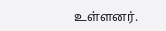உள்ளனர்.